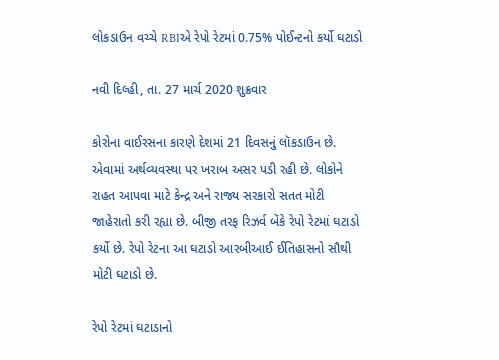લોકડાઉન વચ્ચે RBIએ રેપો રેટમાં 0.75% પોઈન્ટનો કર્યો ઘટાડો

નવી દિલ્હી, તા. 27 માર્ચ 2020 શુક્રવાર

કોરોના વાઈરસના કારણે દેશમાં 21 દિવસનું લૉકડાઉન છે. એવામાં અર્થવ્યવસ્થા પર ખરાબ અસર પડી રહી છે. લોકોને રાહત આપવા માટે કેન્દ્ર અને રાજ્ય સરકારો સતત મોટી જાહેરાતો કરી રહ્યા છે. બીજી તરફ રિઝર્વ બેંકે રેપો રેટમાં ઘટાડો કર્યો છે. રેપો રેટના આ ઘટાડો આરબીઆઈ ઈતિહાસનો સૌથી મોટી ઘટાડો છે.

રેપો રેટમાં ઘટાડાનો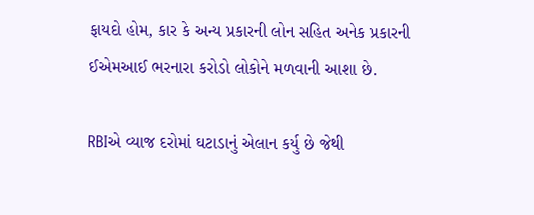ફાયદો હોમ, કાર કે અન્ય પ્રકારની લોન સહિત અનેક પ્રકારની ઈએમઆઈ ભરનારા કરોડો લોકોને મળવાની આશા છે.

RBIએ વ્યાજ દરોમાં ઘટાડાનું એલાન કર્યુ છે જેથી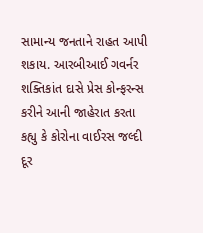સામાન્ય જનતાને રાહત આપી શકાય. આરબીઆઈ ગવર્નર શક્તિકાંત દાસે પ્રેસ કોન્ફરન્સ કરીને આની જાહેરાત કરતા કહ્યુ કે કોરોના વાઈરસ જલ્દી દૂર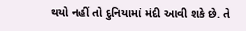થયો નહીં તો દુનિયામાં મંદી આવી શકે છે. તે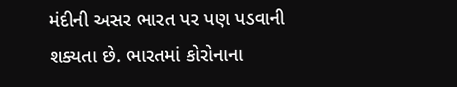મંદીની અસર ભારત પર પણ પડવાની શક્યતા છે. ભારતમાં કોરોનાના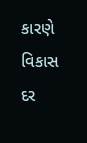કારણે વિકાસ દર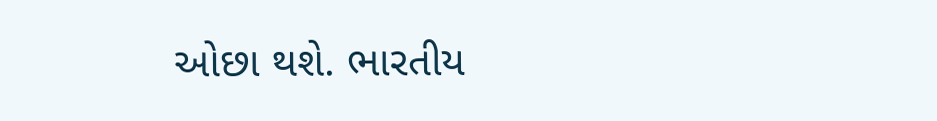ઓછા થશે. ભારતીય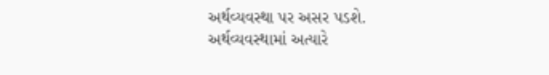અર્થવ્યવસ્થા પર અસર પડશે. અર્થવ્યવસ્થામાં અત્યારે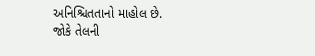અનિશ્ચિતતાનો માહોલ છે. જોકે તેલની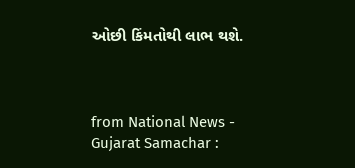ઓછી કિંમતોથી લાભ થશે.



from National News - Gujarat Samachar :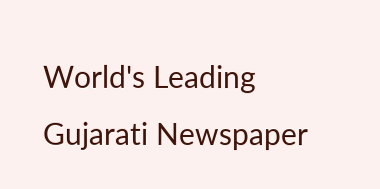World's Leading Gujarati Newspaper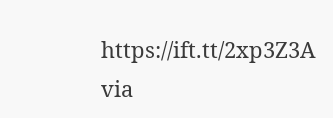https://ift.tt/2xp3Z3A
via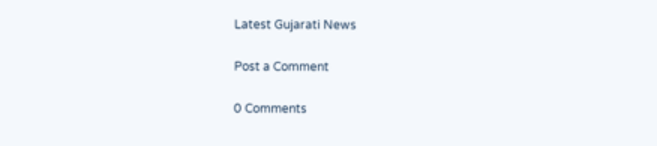Latest Gujarati News

Post a Comment

0 Comments